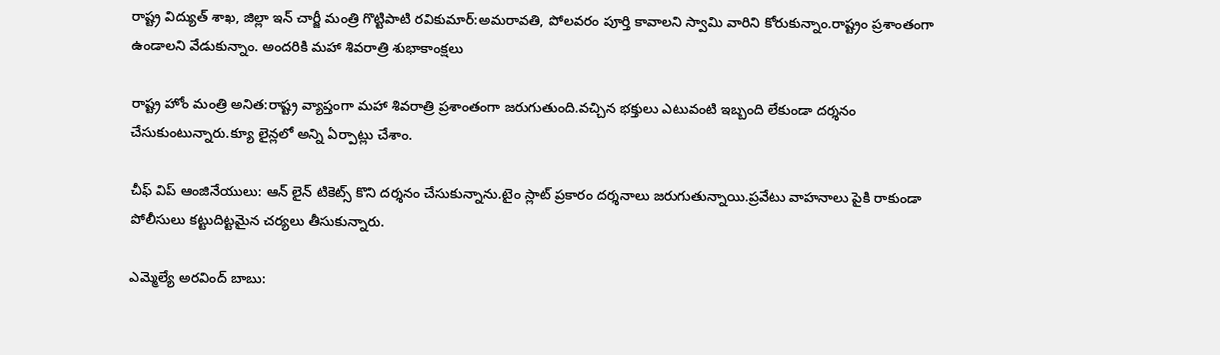రాష్ట్ర విద్యుత్ శాఖ, జిల్లా ఇన్ చార్జీ మంత్రి గొట్టిపాటి రవికుమార్:అమరావతి, పోలవరం పూర్తి కావాలని స్వామి వారిని కోరుకున్నాం.రాష్ట్రం ప్రశాంతంగా ఉండాలని వేడుకున్నాం. అందరికి మహా శివరాత్రి శుభాకాంక్షలు

రాష్ట్ర హోం మంత్రి అనిత:రాష్ట్ర వ్యాప్తంగా మహా శివరాత్రి ప్రశాంతంగా జరుగుతుంది.వచ్చిన భక్తులు ఎటువంటి ఇబ్బంది లేకుండా దర్శనం చేసుకుంటున్నారు.క్యూ లైన్లలో అన్ని ఏర్పాట్లు చేశాం.

చీఫ్ విప్ ఆంజినేయులు: ఆన్ లైన్ టికెట్స్ కొని దర్శనం చేసుకున్నాను.టైం స్లాట్ ప్రకారం దర్శనాలు జరుగుతున్నాయి.ప్రవేటు వాహనాలు పైకి రాకుండా పోలీసులు కట్టుదిట్టమైన చర్యలు తీసుకున్నారు.

ఎమ్మెల్యే అరవింద్ బాబు: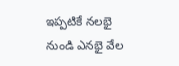ఇప్పటికే నలభై నుండి ఎనభై వేల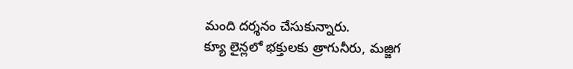మంది దర్శనం చేసుకున్నారు.
క్యూ లైన్లలో భక్తులకు త్రాగునీరు, మజ్జిగ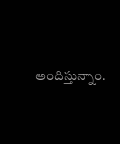అందిస్తున్నాం.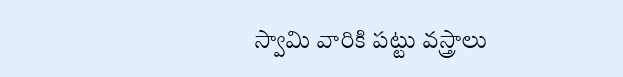స్వామి వారికి పట్టు వస్త్రాలు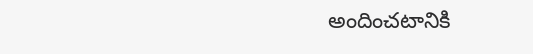అందించటానికి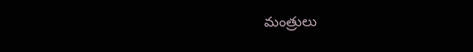మంత్రులు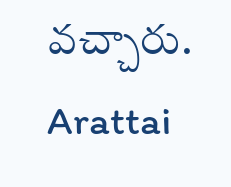వచ్చారు.
Arattai